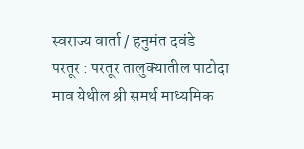स्वराज्य वार्ता / हनुमंत दवंडे
परतूर : परतूर तालुक्यातील पाटोदा माव येथील श्री समर्थ माध्यमिक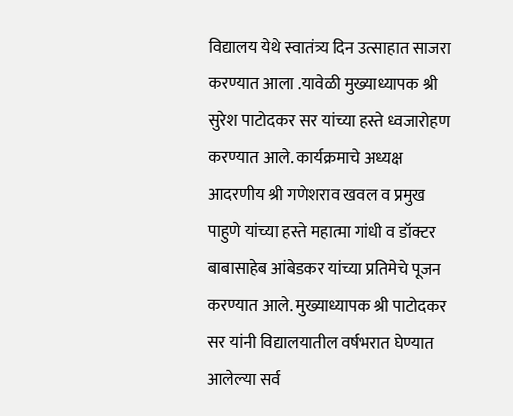विद्यालय येथे स्वातंत्र्य दिन उत्साहात साजरा करण्यात आला .यावेळी मुख्याध्यापक श्री सुरेश पाटोदकर सर यांच्या हस्ते ध्वजारोहण करण्यात आले. कार्यक्रमाचे अध्यक्ष आदरणीय श्री गणेशराव खवल व प्रमुख पाहुणे यांच्या हस्ते महात्मा गांधी व डॉक्टर बाबासाहेब आंबेडकर यांच्या प्रतिमेचे पूजन करण्यात आले. मुख्याध्यापक श्री पाटोदकर सर यांनी विद्यालयातील वर्षभरात घेण्यात आलेल्या सर्व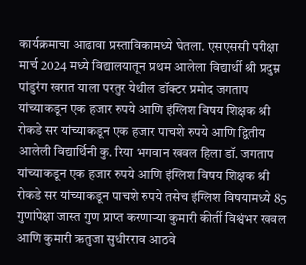कार्यक्रमाचा आढावा प्रस्ताविकामध्ये घेतला. एसएससी परीक्षा मार्च 2024 मध्ये विद्यालयातून प्रथम आलेला विद्यार्थी श्री प्रदुम्न पांडुरंग खरात याला परतुर येथील डॉक्टर प्रमोद जगताप यांच्याकडून एक हजार रुपये आणि इंग्लिश विषय शिक्षक श्री रोकडे सर यांच्याकडून एक हजार पाचशे रुपये आणि द्वितीय आलेली विद्यार्थिनी कु. रिया भगवान खवल हिला डॉ. जगताप यांच्याकडून एक हजार रुपये आणि इंग्लिश विषय शिक्षक श्री रोकडे सर यांच्याकडून पाचशे रुपये तसेच इंग्लिश विषयामध्ये 85 गुणांपेक्षा जास्त गुण प्राप्त करणाऱ्या कुमारी कीर्ती विश्वंभर खवल आणि कुमारी ऋतुजा सुधीरराव आठवे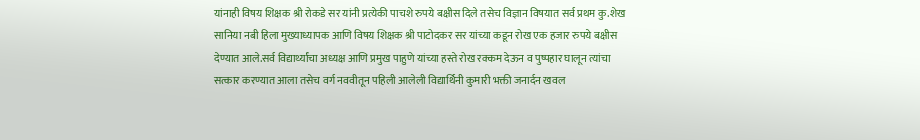यांनाही विषय शिक्षक श्री रोकडे सर यांनी प्रत्येकी पाचशे रुपये बक्षीस दिले तसेच विज्ञान विषयात सर्व प्रथम कु.शेख सानिया नबी हिला मुख्याध्यापक आणि विषय शिक्षक श्री पाटोदकर सर यांच्या कडून रोख एक हजार रुपये बक्षीस देण्यात आले.सर्व विद्यार्थ्यांचा अध्यक्ष आणि प्रमुख पाहुणे यांच्या हस्ते रोख रक्कम देऊन व पुष्पहार घालून त्यांचा सत्कार करण्यात आला तसेच वर्ग नववीतून पहिली आलेली विद्यार्थिनी कुमारी भक्ती जनार्दन खवल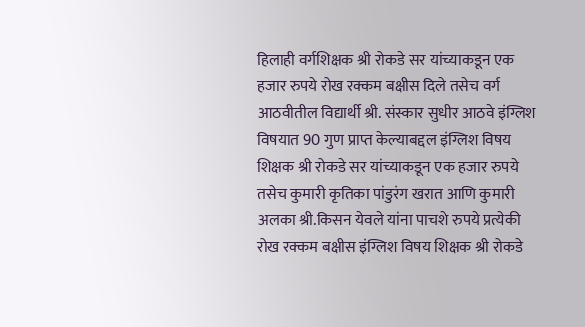हिलाही वर्गशिक्षक श्री रोकडे सर यांच्याकडून एक हजार रुपये रोख रक्कम बक्षीस दिले तसेच वर्ग आठवीतील विद्यार्थी श्री. संस्कार सुधीर आठवे इंग्लिश विषयात 90 गुण प्राप्त केल्याबद्दल इंग्लिश विषय शिक्षक श्री रोकडे सर यांच्याकडून एक हजार रुपये तसेच कुमारी कृतिका पांडुरंग खरात आणि कुमारी अलका श्री.किसन येवले यांना पाचशे रुपये प्रत्येकी रोख रक्कम बक्षीस इंग्लिश विषय शिक्षक श्री रोकडे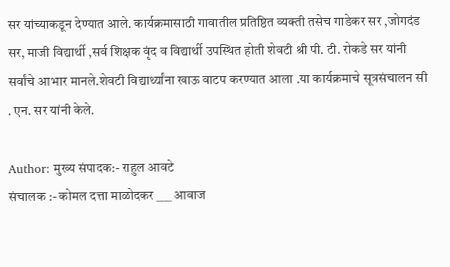सर यांच्याकडून देण्यात आले. कार्यक्रमासाठी गावातील प्रतिष्ठित व्यक्ती तसेच गाडेकर सर ,जोगदंड सर, माजी विद्यार्थी ,सर्व शिक्षक वृंद व विद्यार्थी उपस्थित होती शेवटी श्री पी. टी. रोकडे सर यांनी सर्वांचे आभार मानले.शेवटी विद्यार्थ्यांना खाऊ वाटप करण्यात आला .या कार्यक्रमाचे सूत्रसंचालन सी . एन. सर यांनी केले.

Author: मुख्य संपादक:- राहुल आवटे
संचालक :- कोमल दत्ता माळोदकर ___ आवाज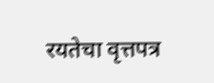रयतेचा वृत्तपत्र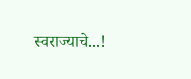स्वराज्याचे...!